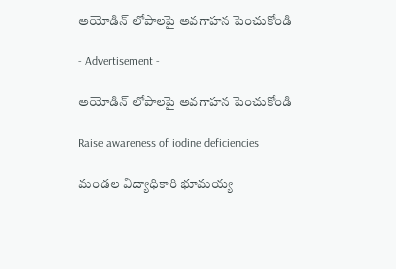అయోడిన్ లోపాలపై అవగాహన పెంచుకోండి

- Advertisement -

అయోడిన్ లోపాలపై అవగాహన పెంచుకోండి

Raise awareness of iodine deficiencies

మండల విద్యాధికారి భూమయ్య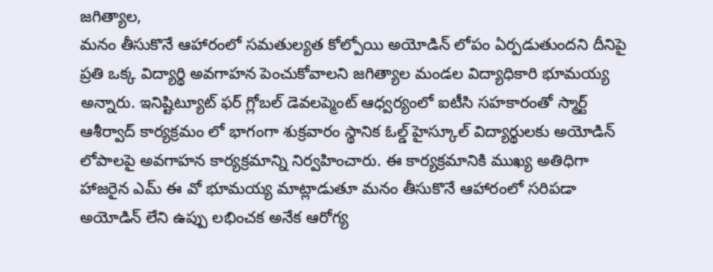జగిత్యాల,
మనం తీసుకొనే ఆహారంలో సమతుల్యత కోల్పోయి అయోడిన్ లోపం ఏర్పడుతుందని దీనిపై ప్రతి ఒక్క విద్యార్థి అవగాహన పెంచుకోవాలని జగిత్యాల మండల విద్యాధికారి భూమయ్య అన్నారు. ఇనిష్టిట్యూట్ ఫర్ గ్లోబల్ డెవలప్మెంట్ ఆధ్వర్యంలో ఐటీసి సహకారంతో స్మార్ట్ ఆశీర్వాద్ కార్యక్రమం లో భాగంగా శుక్రవారం స్థానిక ఓల్డ్ హైస్కూల్ విద్యార్థులకు అయోడిన్ లోపాలపై అవగాహన కార్యక్రమాన్ని నిర్వహించారు. ఈ కార్యక్రమానికి ముఖ్య అతిధిగా హాజరైన ఎమ్ ఈ వో భూమయ్య మాట్లాడుతూ మనం తీసుకొనే ఆహారంలో సరిపడా అయోడిన్ లేని ఉప్పు లభించక అనేక ఆరోగ్య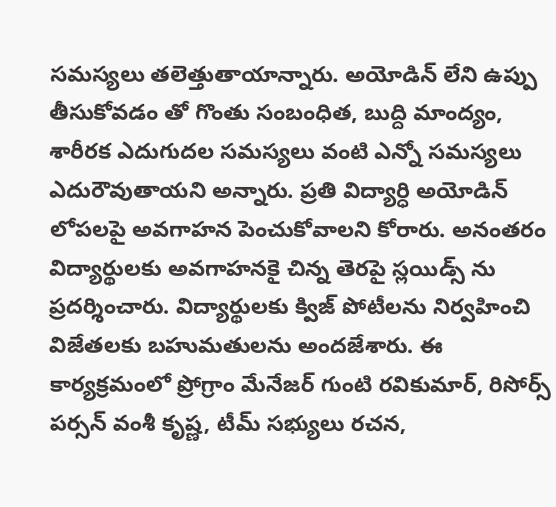సమస్యలు తలెత్తుతాయాన్నారు. అయోడిన్ లేని ఉప్పు తీసుకోవడం తో గొంతు సంబంధిత, బుద్ది మాంద్యం, శారీరక ఎదుగుదల సమస్యలు వంటి ఎన్నో సమస్యలు ఎదురౌవుతాయని అన్నారు. ప్రతి విద్యార్ధి అయోడిన్ లోపలపై అవగాహన పెంచుకోవాలని కోరారు. అనంతరం విద్యార్థులకు అవగాహనకై చిన్న తెరపై స్లయిడ్స్ ను ప్రదర్శించారు. విద్యార్థులకు క్విజ్ పోటీలను నిర్వహించి విజేతలకు బహుమతులను అందజేశారు. ఈ కార్యక్రమంలో ప్రోగ్రాం మేనేజర్ గుంటి రవికుమార్, రిసోర్స్ పర్సన్ వంశీ కృష్ణ, టీమ్ సభ్యులు రచన,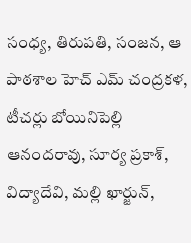సంధ్య, తిరుపతి, సంజన, ఆ పాఠశాల హెచ్ ఎమ్ చంద్రకళ, టీచర్లు బోయినిపెల్లి ఆనందరావు, సూర్య ప్రకాశ్, విద్యాదేవి, మల్లి ఖార్జున్,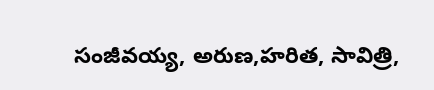సంజీవయ్య, అరుణ,హరిత, సావిత్రి,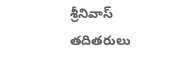శ్రీనివాస్ తదితరులు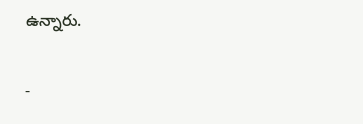ఉన్నారు.

-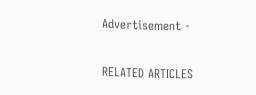Advertisement -

RELATED ARTICLES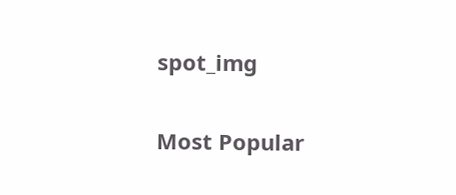spot_img

Most Popular